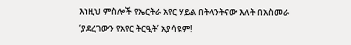እነዚህ ምስሎች የኤርትራ አየር ሃይል በትላንትናው እለት በአስመራ ‘ያደረገውን የአየር ትርዒት’ አያሳዩም!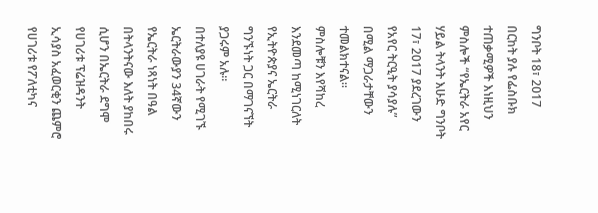ግንቦት 18፣ 2017
በርከት ያሉ የፌስቡክ ተጠቃሚዎች እነዚህን ምስሎች “የኤርትራ አየር ሃይል ትላንት እሁድ ግንቦት 17፣ 2017 ያደረገውን የአየር ትርዒት ያሳያሉ” በሚል ማጋራታቸውን ተመልክተናል።
ምስሎቹን እየሻከረ እንደመጣ ከሚነገርለት የኢትዮጵያና ኤርትራ ግንኙነት ጋር በማገናኘት ያጋሩም አሉ።
በተለያዩ ሀገራት የሚገኙ ኤርትራውያን 34ኛውን የኤርትራ ነጻነት በዓል በትላንትናው እለት ያከበሩ ሲሆን በኤርትራ ደግሞ የሀገሪቱ ፕሬዝዳንት ኢሳያስ አፈወርቂን ጨምሮ የሀገሪቱ የፖለቲካና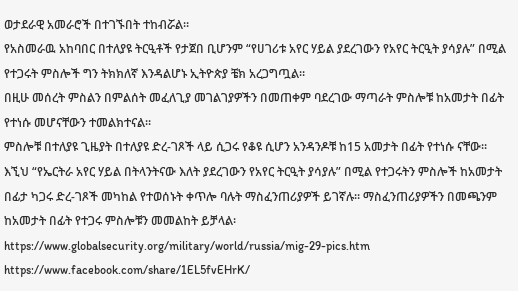ወታደራዊ አመራሮች በተገኙበት ተከብሯል።
የአስመራዉ አከባበር በተለያዩ ትርዒቶች የታጀበ ቢሆንም “የሀገሪቱ አየር ሃይል ያደረገውን የአየር ትርዒት ያሳያሉ” በሚል የተጋሩት ምስሎች ግን ትክክለኛ እንዳልሆኑ ኢትዮጵያ ቼክ አረጋግጧል።
በዚሁ መሰረት ምስልን በምልሰት መፈለጊያ መገልገያዎችን በመጠቀም ባደረገው ማጣራት ምስሎቹ ከአመታት በፊት የተነሱ መሆናቸውን ተመልክተናል።
ምስሎቹ በተለያዩ ጊዜያት በተለያዩ ድረ-ገጾች ላይ ሲጋሩ የቆዩ ሲሆን አንዳንዶቹ ከ15 አመታት በፊት የተነሱ ናቸው።
እኚህ “የኤርትራ አየር ሃይል በትላንትናው እለት ያደረገውን የአየር ትርዒት ያሳያሉ” በሚል የተጋሩትን ምስሎች ከአመታት በፊታ ካጋሩ ድረ-ገጾች መካከል የተወሰኑት ቀጥሎ ባሉት ማስፈንጠሪያዎች ይገኛሉ። ማስፈንጠሪያዎችን በመጫንም ከአመታት በፊት የተጋሩ ምስሎቹን መመልከት ይቻላል፡
https://www.globalsecurity.org/military/world/russia/mig-29-pics.htm
https://www.facebook.com/share/1EL5fvEHrK/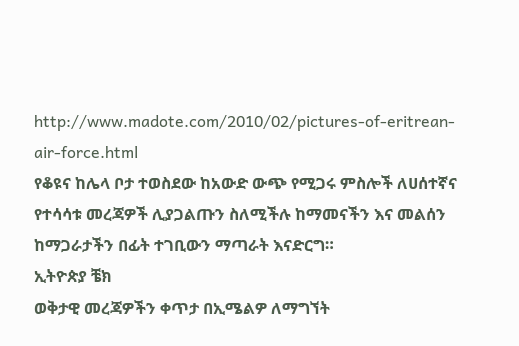http://www.madote.com/2010/02/pictures-of-eritrean-air-force.html
የቆዩና ከሌላ ቦታ ተወስደው ከአውድ ውጭ የሚጋሩ ምስሎች ለሀሰተኛና የተሳሳቱ መረጃዎች ሊያጋልጡን ስለሚችሉ ከማመናችን እና መልሰን ከማጋራታችን በፊት ተገቢውን ማጣራት እናድርግ።
ኢትዮጵያ ቼክ
ወቅታዊ መረጃዎችን ቀጥታ በኢሜልዎ ለማግኘት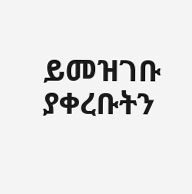ይመዝገቡ
ያቀረቡትን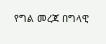የግል መረጃ በግላዊ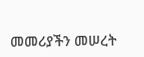መመሪያችን መሠረት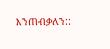እንጠብቃለን::